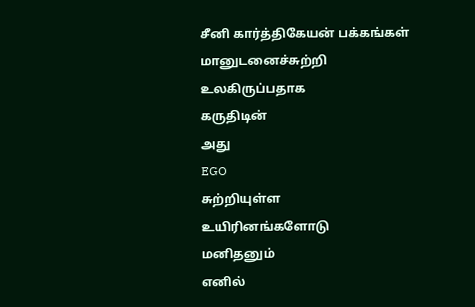சீனி கார்த்திகேயன் பக்கங்கள்
மானுடனைச்சுற்றி
உலகிருப்பதாக
கருதிடின்
அது
EGO
சுற்றியுள்ள
உயிரினங்களோடு
மனிதனும்
எனில்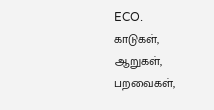ECO.
காடுகள், ஆறுகள், பறவைகள்,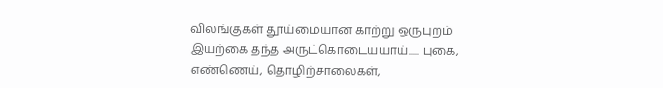விலங்குகள் தூய்மையான காற்று ஒருபுறம் இயற்கை தந்த அருட்கொடையயாய்..... புகை, எண்ணெய், தொழிற்சாலைகள்,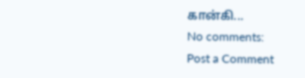கான்கி...
No comments:
Post a Comment